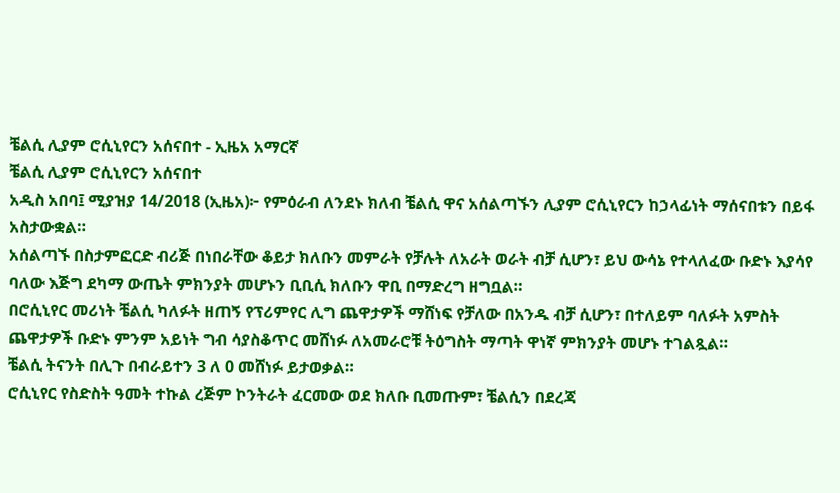ቼልሲ ሊያም ሮሲኒየርን አሰናበተ - ኢዜአ አማርኛ
ቼልሲ ሊያም ሮሲኒየርን አሰናበተ
አዲስ አበባ፤ ሚያዝያ 14/2018 (ኢዜአ)፦ የምዕራብ ለንደኑ ክለብ ቼልሲ ዋና አሰልጣኙን ሊያም ሮሲኒየርን ከኃላፊነት ማሰናበቱን በይፋ አስታውቋል።
አሰልጣኙ በስታምፎርድ ብሪጅ በነበራቸው ቆይታ ክለቡን መምራት የቻሉት ለአራት ወራት ብቻ ሲሆን፣ ይህ ውሳኔ የተላለፈው ቡድኑ እያሳየ ባለው እጅግ ደካማ ውጤት ምክንያት መሆኑን ቢቢሲ ክለቡን ዋቢ በማድረግ ዘግቧል።
በሮሲኒየር መሪነት ቼልሲ ካለፉት ዘጠኝ የፕሪምየር ሊግ ጨዋታዎች ማሸነፍ የቻለው በአንዱ ብቻ ሲሆን፣ በተለይም ባለፉት አምስት ጨዋታዎች ቡድኑ ምንም አይነት ግብ ሳያስቆጥር መሸነፉ ለአመራሮቹ ትዕግስት ማጣት ዋነኛ ምክንያት መሆኑ ተገልጿል።
ቼልሲ ትናንት በሊጉ በብራይተን 3 ለ 0 መሸነፉ ይታወቃል።
ሮሲኒየር የስድስት ዓመት ተኩል ረጅም ኮንትራት ፈርመው ወደ ክለቡ ቢመጡም፣ ቼልሲን በደረጃ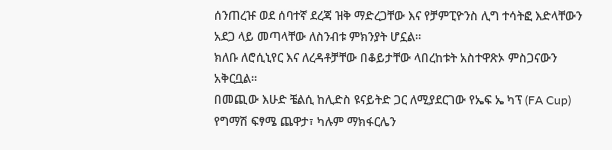ሰንጠረዡ ወደ ሰባተኛ ደረጃ ዝቅ ማድረጋቸው እና የቻምፒዮንስ ሊግ ተሳትፎ እድላቸውን አደጋ ላይ መጣላቸው ለስንብቱ ምክንያት ሆኗል።
ክለቡ ለሮሲኒየር እና ለረዳቶቻቸው በቆይታቸው ላበረከቱት አስተዋጽኦ ምስጋናውን አቅርቧል።
በመጪው እሁድ ቼልሲ ከሊድስ ዩናይትድ ጋር ለሚያደርገው የኤፍ ኤ ካፕ (FA Cup) የግማሽ ፍፃሜ ጨዋታ፣ ካሉም ማክፋርሌን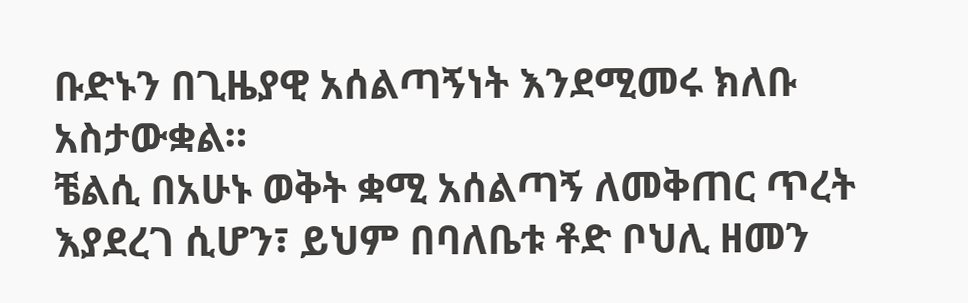ቡድኑን በጊዜያዊ አሰልጣኝነት እንደሚመሩ ክለቡ አስታውቋል።
ቼልሲ በአሁኑ ወቅት ቋሚ አሰልጣኝ ለመቅጠር ጥረት እያደረገ ሲሆን፣ ይህም በባለቤቱ ቶድ ቦህሊ ዘመን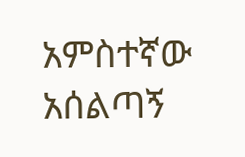አምስተኛው አሰልጣኝ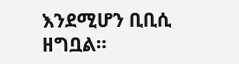እንደሚሆን ቢቢሲ ዘግቧል።